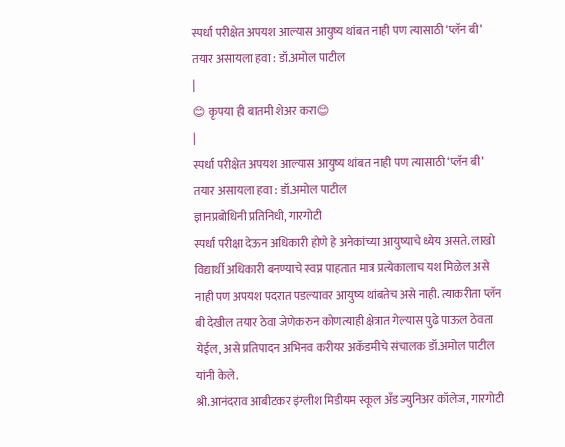स्पर्धा परीक्षेत अपयश आल्यास आयुष्य थांबत नाही पण त्यासाठी ‘प्लॅन बी’ तयार असायला हवा : डॉ.अमोल पाटील
|
😊 कृपया ही बातमी शेअर करा😊
|
स्पर्धा परीक्षेत अपयश आल्यास आयुष्य थांबत नाही पण त्यासाठी ‘प्लॅन बी’ तयार असायला हवा : डॉ.अमोल पाटील
ज्ञानप्रबोधिनी प्रतिनिधी, गारगोटी
स्पर्धा परीक्षा देऊन अधिकारी होणे हे अनेकांच्या आयुष्याचे ध्येय असते. लाखो विद्यार्थी अधिकारी बनण्याचे स्वप्न पाहतात मात्र प्रत्येकालाच यश मिळेल असे नाही पण अपयश पदरात पडल्यावर आयुष्य थांबतेच असे नाही. त्याकरीता प्लॅन बी देखील तयार ठेवा जेणेकरुन कोणत्याही क्षेत्रात गेल्यास पुढे पाऊल ठेवता येईल, असे प्रतिपादन अभिनव करीयर अकॅडमीचे संचालक डॉ.अमोल पाटील यांनी केले.
श्री.आनंदराव आबीटकर इंग्लीश मिडीयम स्कूल अँड ज्युनिअर कॉलेज, गारगोटी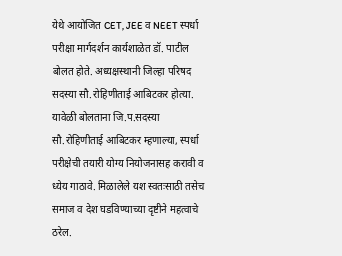येथे आयोजित CET, JEE व NEET स्पर्धा परीक्षा मार्गदर्शन कार्यशाळेत डॉ. पाटील बोलत होते. अध्यक्षस्थानी जिल्हा परिषद सदस्या सौ.रोहिणीताई आबिटकर होत्या.
यावेळी बोलताना जि.प.सदस्या सौ.रोहिणीताई आबिटकर म्हणाल्या, स्पर्धा परीक्षेची तयारी योग्य नियोजनासह करावी व ध्येय गाठावे. मिळालेले यश स्वतःसाठी तसेच समाज व देश घडविण्याच्या दृष्टीने महत्वाचे ठरेल.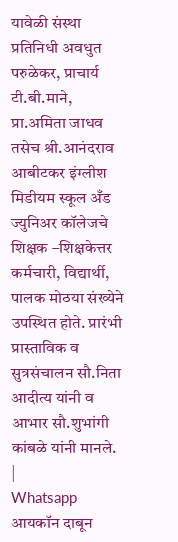यावेळी संस्था प्रतिनिधी अवधुत परुळेकर, प्राचार्य टी.बी.माने, प्रा.अमिता जाधव तसेच श्री.आनंदराव आबीटकर इंग्लीश मिडीयम स्कूल अँड ज्युनिअर कॉलेजचे शिक्षक –शिक्षकेत्तर कर्मचारी, विद्यार्थी, पालक मोठया संख्येने उपस्थित होते. प्रारंभी प्रास्ताविक व सुत्रसंचालन सौ.निता आदीत्य यांनी व आभार सौ.शुभांगी कांबळे यांनी मानले.
|
Whatsapp आयकॉन दाबून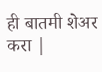ही बातमी शेअर करा |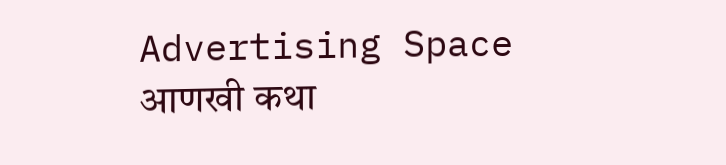Advertising Space
आणखी कथा